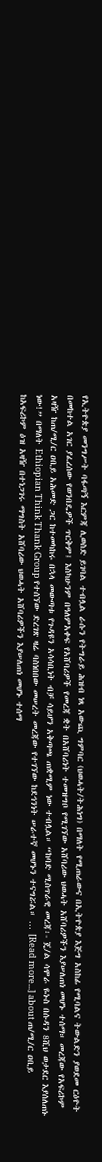የኢትዮጵያ መንግሥት ባፋጣኝ እርምጃ ሊወስድ ይገባል ተብሏል ራሱን የትግራይ ሕዝብ ነጻ አውጪ ግምባር (ህወሓት/ትሕነግ) በማለት የሚጠራውና በኢትዮጵያ እጅግ አስከፊ የሚባልና ትውልድን ያወደመ ርዕዮት በመከተል አገር ያፈረሰው የወንበዴዎች ጥርቅም፤ እስካሁንም በዓለምአቀፍ የአሸባሪዎች የመረጃ ቋት በአሸባሪነት ተመዝግቦ የሚገኘው አሸባሪው ህወሓት አሸባሪዎችን እያሠለጠነ መሆኑ ተሰማ። መረጃው የአፍሪኮም አዛዥ ከጠ/ሚ/ር ዐቢይ አሕመድ ጋር ከተመካከሩ በኋላ መውጣቱ የጉዳዩን አሳሳቢነት ብቻ ሳይሆን አቅጣጫ ጠቋሚም ነው ተብሏል። “ከባድ ሚስጥራዊ መረጃ፡- ጄ/ል ሳሞራ ዬኑስ በሱዳን 8ሺህ ወታደር እያሰለጠኑ ነው!” በማለት Ethiopian Think Thank Group የተሰኘው ድረገጽ ዛሬ ባስነበበው መሠረት መረጃው የተገኘው ከደኅንነት ሠራተኛ መሆኑን ተናግሯል። … [Read more...] about ጠ/ሚ/ር ዐቢይ ከአፍሪኮም ዕዝ አዛዥ በተነጋገሩ ማግስት አሸባሪው ህወሓት አሸባሪዎችን እያሠለጠነ መሆኑ ተሰማ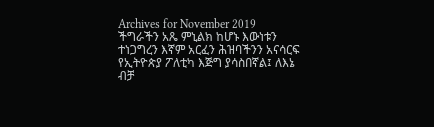Archives for November 2019
ችግራችን አጼ ምኒልክ ከሆኑ እውነቱን ተነጋግረን እኛም አርፈን ሕዝባችንን አናሳርፍ
የኢትዮጵያ ፖለቲካ እጅግ ያሳስበኛል፤ ለእኔ ብቻ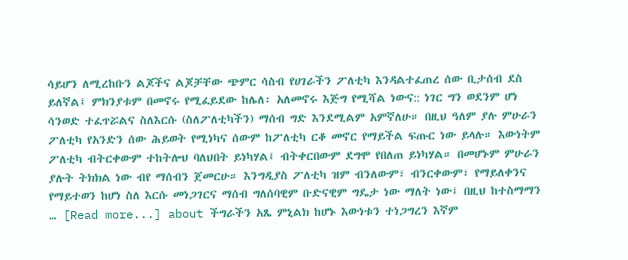ሳይሆን ለሚረከቡን ልጆችና ልጆቻቸው ጭምር ሳስብ የሀገራችን ፖለቲካ እንዳልተፈጠረ ሰው ቢታሰብ ደስ ይለኛል፤ ምክንያቱም በመኖሩ የሚፈይደው ከሌለ፡ አለመኖሩ እጅግ የሚሻል ነውና:: ነገር ግን ወደንም ሆነ ሳንወድ ተፈጥሯልና ስለእርሱ (ስለፖለቲካችን) ማሰብ ግድ እንደሚልም አምኛለሁ። በዚህ ዓለም ያሉ ምሁራን ፖለቲካ የአንድን ሰው ሕይወት የሚነካና ሰውም ከፖለቲካ ርቆ መኖር የማይችል ፍጡር ነው ይላሉ። እውነትም ፖለቲካ ብትርቀውም ተከትሎህ ባለህበት ይነካሃል፤ ብትቀርበውም ደግሞ የበለጠ ይነካሃል። በመሆኑም ምሁራን ያሉት ትክክል ነው ብየ ማሰብን ጀመርሁ። እንግዲያስ ፖለቲካ ዝም ብንለውም፣ ብንርቀውም፣ የማይለቀንና የማይተወን ከሆነ ስለ እርሱ መነጋገርና ማሰብ ግለሰባዊም ቡድናዊም ግዴታ ነው ማለት ነው፤ በዚህ ከተስማማን … [Read more...] about ችግራችን አጼ ምኒልክ ከሆኑ እውነቱን ተነጋግረን እኛም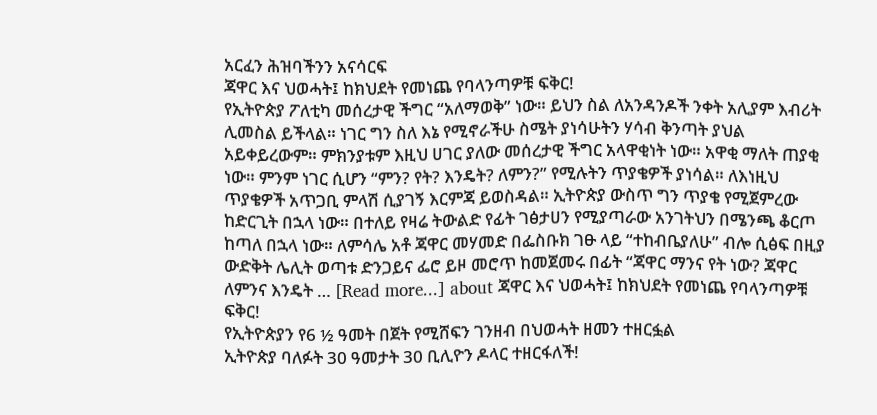አርፈን ሕዝባችንን አናሳርፍ
ጃዋር እና ህወሓት፤ ከክህደት የመነጨ የባላንጣዎቹ ፍቅር!
የኢትዮጵያ ፖለቲካ መሰረታዊ ችግር “አለማወቅ” ነው። ይህን ስል ለአንዳንዶች ንቀት አሊያም እብሪት ሊመስል ይችላል። ነገር ግን ስለ እኔ የሚኖራችሁ ስሜት ያነሳሁትን ሃሳብ ቅንጣት ያህል አይቀይረውም። ምክንያቱም እዚህ ሀገር ያለው መሰረታዊ ችግር አላዋቂነት ነው። አዋቂ ማለት ጠያቂ ነው። ምንም ነገር ሲሆን “ምን? የት? እንዴት? ለምን?” የሚሉትን ጥያቄዎች ያነሳል። ለእነዚህ ጥያቄዎች አጥጋቢ ምላሽ ሲያገኝ እርምጃ ይወስዳል። ኢትዮጵያ ውስጥ ግን ጥያቄ የሚጀምረው ከድርጊት በኋላ ነው። በተለይ የዛሬ ትውልድ የፊት ገፅታሀን የሚያጣራው አንገትህን በሜንጫ ቆርጦ ከጣለ በኋላ ነው። ለምሳሌ አቶ ጃዋር መሃመድ በፌስቡክ ገፁ ላይ “ተከብቤያለሁ” ብሎ ሲፅፍ በዚያ ውድቅት ሌሊት ወጣቱ ድንጋይና ፌሮ ይዞ መሮጥ ከመጀመሩ በፊት “ጃዋር ማንና የት ነው? ጃዋር ለምንና እንዴት … [Read more...] about ጃዋር እና ህወሓት፤ ከክህደት የመነጨ የባላንጣዎቹ ፍቅር!
የኢትዮጵያን የ6 ½ ዓመት በጀት የሚሸፍን ገንዘብ በህወሓት ዘመን ተዘርፏል
ኢትዮጵያ ባለፉት 30 ዓመታት 30 ቢሊዮን ዶላር ተዘርፋለች!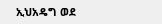ኢህአዴግ ወደ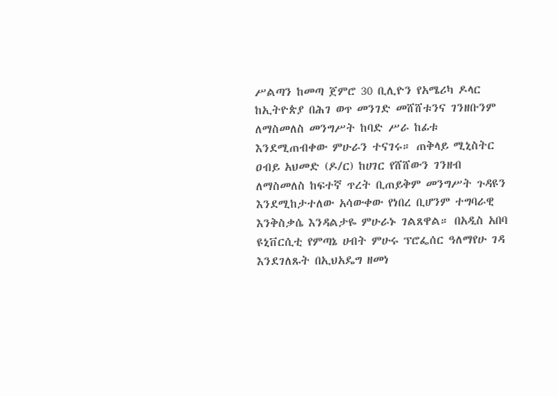ሥልጣን ከመጣ ጀምሮ 30 ቢሊዮን የአሜሪካ ዶላር ከኢትዮጵያ በሕገ ወጥ መንገድ መሸሸቱንና ገንዘቡንም ለማስመለስ መንግሥት ከባድ ሥራ ከፊቱ እንደሚጠብቀው ምሁራን ተናገሩ። ጠቅላይ ሚኒስትር ዐብይ አህመድ (ዶ/ር) ከሀገር የሸሸውን ገንዘብ ለማስመለስ ከፍተኛ ጥረት ቢጠይቅም መንግሥት ጉዳዩን እንደሚከታተለው አሳውቀው የነበረ ቢሆንም ተግባራዊ እንቅስቃሴ እንዳልታዬ ምሁራኑ ገልጸዋል። በአዲስ አበባ ዩኒቨርሲቲ የምጣኔ ሀብት ምሁሩ ፕሮፌሰር ዓለማየሁ ገዳ እንደገለጹት በኢህአዴግ ዘመነ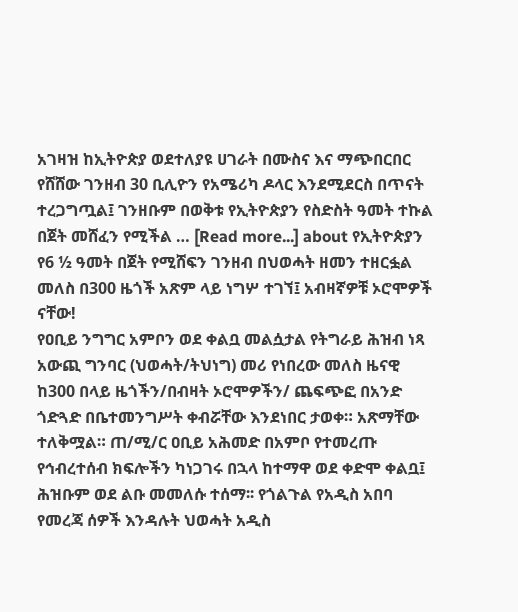አገዛዝ ከኢትዮጵያ ወደተለያዩ ሀገራት በሙስና እና ማጭበርበር የሸሸው ገንዘብ 30 ቢሊዮን የአሜሪካ ዶላር እንደሚደርስ በጥናት ተረጋግጧል፤ ገንዘቡም በወቅቱ የኢትዮጵያን የስድስት ዓመት ተኩል በጀት መሸፈን የሚችል … [Read more...] about የኢትዮጵያን የ6 ½ ዓመት በጀት የሚሸፍን ገንዘብ በህወሓት ዘመን ተዘርፏል
መለስ በ300 ዜጎች አጽም ላይ ነግሦ ተገኘ፤ አብዛኛዎቹ ኦሮሞዎች ናቸው!
የዐቢይ ንግግር አምቦን ወደ ቀልቧ መልሷታል የትግራይ ሕዝብ ነጻ አውጪ ግንባር (ህወሓት/ትህነግ) መሪ የነበረው መለስ ዜናዊ ከ300 በላይ ዜጎችን/በብዛት ኦሮሞዎችን/ ጨፍጭፎ በአንድ ጎድጓድ በቤተመንግሥት ቀብሯቸው እንደነበር ታወቀ። አጽማቸው ተለቅሟል። ጠ/ሚ/ር ዐቢይ አሕመድ በአምቦ የተመረጡ የኅብረተሰብ ክፍሎችን ካነጋገሩ በኋላ ከተማዋ ወደ ቀድሞ ቀልቧ፤ ሕዝቡም ወደ ልቡ መመለሱ ተሰማ፡፡ የጎልጉል የአዲስ አበባ የመረጃ ሰዎች እንዳሉት ህወሓት አዲስ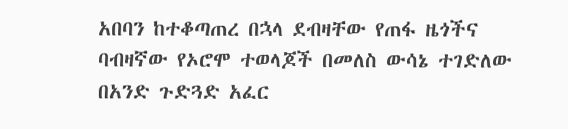አበባን ከተቆጣጠረ በኋላ ደብዛቸው የጠፋ ዜጎችና ባብዛኛው የኦሮሞ ተወላጆች በመለስ ውሳኔ ተገድለው በአንድ ጉድጓድ አፈር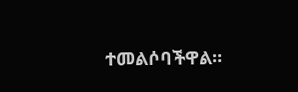ተመልሶባችዋል።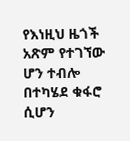የእነዚህ ዜጎች አጽም የተገኘው ሆን ተብሎ በተካሄደ ቁፋሮ ሲሆን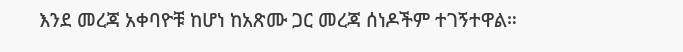እንደ መረጃ አቀባዮቹ ከሆነ ከአጽሙ ጋር መረጃ ሰነዶችም ተገኝተዋል።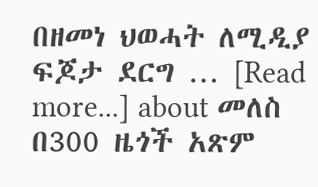በዘመነ ህወሓት ለሚዲያ ፍጆታ ደርግ … [Read more...] about መለስ በ300 ዜጎች አጽም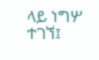ላይ ነግሦ ተገኘ፤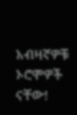አብዛኛዎቹ ኦሮሞዎች ናቸው!